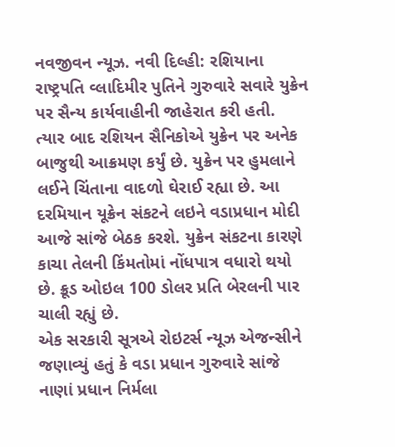નવજીવન ન્યૂઝ. નવી દિલ્હી: રશિયાના રાષ્ટ્રપતિ વ્લાદિમીર પુતિને ગુરુવારે સવારે યુક્રેન પર સૈન્ય કાર્યવાહીની જાહેરાત કરી હતી. ત્યાર બાદ રશિયન સૈનિકોએ યુક્રેન પર અનેક બાજુથી આક્રમણ કર્યું છે. યુક્રેન પર હુમલાને લઈને ચિંતાના વાદળો ઘેરાઈ રહ્યા છે. આ દરમિયાન યૂક્રેન સંકટને લઇને વડાપ્રધાન મોદી આજે સાંજે બેઠક કરશે. યુક્રેન સંકટના કારણે કાચા તેલની કિંમતોમાં નોંધપાત્ર વધારો થયો છે. ક્રૂડ ઓઇલ 100 ડોલર પ્રતિ બેરલની પાર ચાલી રહ્યું છે.
એક સરકારી સૂત્રએ રોઇટર્સ ન્યૂઝ એજન્સીને જણાવ્યું હતું કે વડા પ્રધાન ગુરુવારે સાંજે નાણાં પ્રધાન નિર્મલા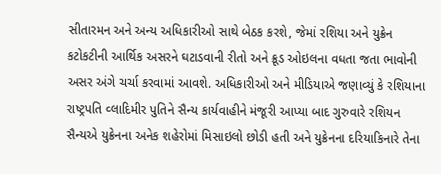સીતારમન અને અન્ય અધિકારીઓ સાથે બેઠક કરશે, જેમાં રશિયા અને યુક્રેન કટોકટીની આર્થિક અસરને ઘટાડવાની રીતો અને ક્રૂડ ઓઇલના વધતા જતા ભાવોની અસર અંગે ચર્ચા કરવામાં આવશે. અધિકારીઓ અને મીડિયાએ જણાવ્યું કે રશિયાના રાષ્ટ્રપતિ વ્લાદિમીર પુતિને સૈન્ય કાર્યવાહીને મંજૂરી આપ્યા બાદ ગુરુવારે રશિયન સૈન્યએ યુક્રેનના અનેક શહેરોમાં મિસાઇલો છોડી હતી અને યુક્રેનના દરિયાકિનારે તેના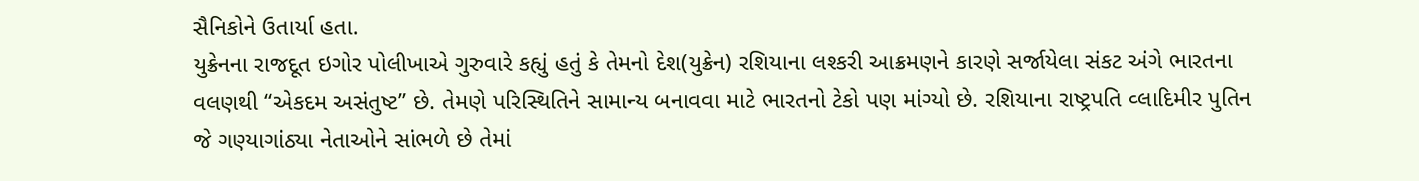સૈનિકોને ઉતાર્યા હતા.
યુક્રેનના રાજદૂત ઇગોર પોલીખાએ ગુરુવારે કહ્યું હતું કે તેમનો દેશ(યુક્રેન) રશિયાના લશ્કરી આક્રમણને કારણે સર્જાયેલા સંકટ અંગે ભારતના વલણથી “એકદમ અસંતુષ્ટ” છે. તેમણે પરિસ્થિતિને સામાન્ય બનાવવા માટે ભારતનો ટેકો પણ માંગ્યો છે. રશિયાના રાષ્ટ્રપતિ વ્લાદિમીર પુતિન જે ગણ્યાગાંઠ્યા નેતાઓને સાંભળે છે તેમાં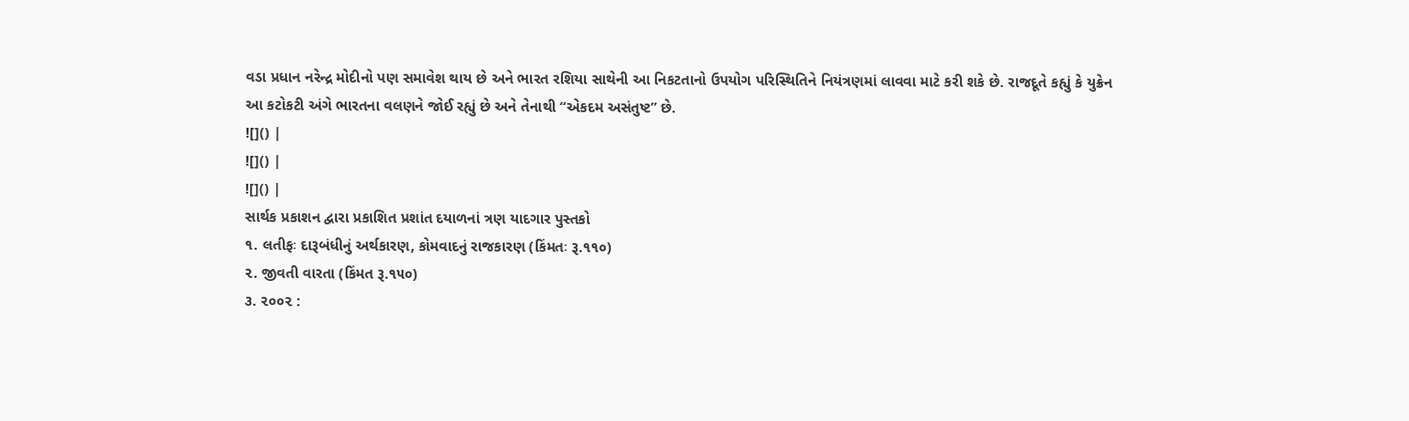વડા પ્રધાન નરેન્દ્ર મોદીનો પણ સમાવેશ થાય છે અને ભારત રશિયા સાથેની આ નિકટતાનો ઉપયોગ પરિસ્થિતિને નિયંત્રણમાં લાવવા માટે કરી શકે છે. રાજદૂતે કહ્યું કે યુક્રેન આ કટોકટી અંગે ભારતના વલણને જોઈ રહ્યું છે અને તેનાથી “એકદમ અસંતુષ્ટ” છે.
![]() |
![]() |
![]() |
સાર્થક પ્રકાશન દ્વારા પ્રકાશિત પ્રશાંત દયાળનાં ત્રણ યાદગાર પુસ્તકો
૧. લતીફઃ દારૂબંધીનું અર્થકારણ, કોમવાદનું રાજકારણ (કિંમતઃ રૂ.૧૧૦)
૨. જીવતી વારતા (કિંમત રૂ.૧૫૦)
૩. ૨૦૦૨ :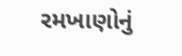રમખાણોનું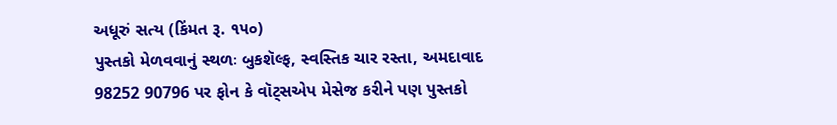અધૂરું સત્ય (કિંમત રૂ. ૧૫૦)
પુસ્તકો મેળવવાનું સ્થળઃ બુકશૅલ્ફ, સ્વસ્તિક ચાર રસ્તા, અમદાવાદ
98252 90796 પર ફોન કે વૉટ્સએપ મેસેજ કરીને પણ પુસ્તકો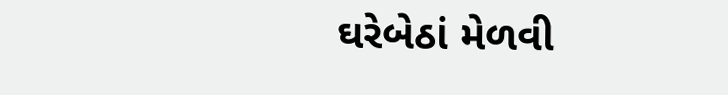ઘરેબેઠાં મેળવી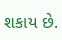શકાય છે.